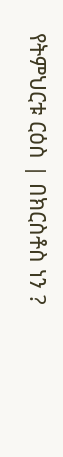የትምህርቱ ርዕስ | በክርስቶስ ነን ?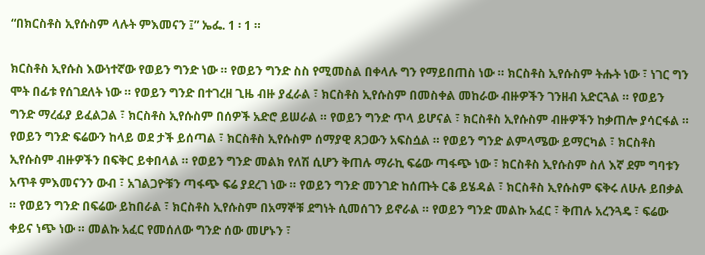“በክርስቶስ ኢየሱስም ላሉት ምእመናን ፤” ኤፌ. 1 ፡ 1 ።

ክርስቶስ ኢየሱስ እውነተኛው የወይን ግንድ ነው ። የወይን ግንድ ስስ የሚመስል በቀላሉ ግን የማይበጠስ ነው ። ክርስቶስ ኢየሱስም ትሑት ነው ፣ ነገር ግን ሞት በፊቱ የሰገደለት ነው ። የወይን ግንድ በተገረዘ ጊዜ ብዙ ያፈራል ፣ ክርስቶስ ኢየሱስም በመስቀል መከራው ብዙዎችን ገንዘብ አድርጓል ። የወይን ግንድ ማረፊያ ይፈልጋል ፣ ክርስቶስ ኢየሱስም በሰዎች አድሮ ይሠራል ። የወይን ግንድ ጥላ ይሆናል ፣ ክርስቶስ ኢየሱስም ብዙዎችን ከቃጠሎ ያሳርፋል ። የወይን ግንድ ፍሬውን ከላይ ወደ ታች ይሰጣል ፣ ክርስቶስ ኢየሱስም ሰማያዊ ጸጋውን አፍስሷል ። የወይን ግንድ ልምላሜው ይማርካል ፣ ክርስቶስ ኢየሱስም ብዙዎችን በፍቅር ይቀበላል ። የወይን ግንድ መልክ የለሽ ሲሆን ቅጠሉ ማራኪ ፍሬው ጣፋጭ ነው ፣ ክርስቶስ ኢየሱስም ስለ እኛ ደም ግባቱን አጥቶ ምእመናንን ውብ ፣ አገልጋዮቹን ጣፋጭ ፍሬ ያደረገ ነው ። የወይን ግንድ መንገድ ከሰጡት ርቆ ይሄዳል ፣ ክርስቶስ ኢየሱስም ፍቅሩ ለሁሉ ይበቃል ። የወይን ግንድ በፍሬው ይከበራል ፣ ክርስቶስ ኢየሱስም በአማኞቹ ደግነት ሲመሰገን ይኖራል ። የወይን ግንድ መልኩ አፈር ፣ ቅጠሉ አረንጓዴ ፣ ፍሬው ቀይና ነጭ ነው ። መልኩ አፈር የመሰለው ግንድ ሰው መሆኑን ፣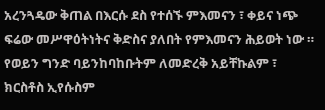አረንጓዴው ቅጠል በእርሱ ደስ የተሰኙ ምእመናን ፣ ቀይና ነጭ ፍሬው መሥዋዕትነትና ቅድስና ያለበት የምእመናን ሕይወት ነው ። የወይን ግንድ ባይንከባከቡትም ለመድረቅ አይቸኩልም ፣ ክርስቶስ ኢየሱስም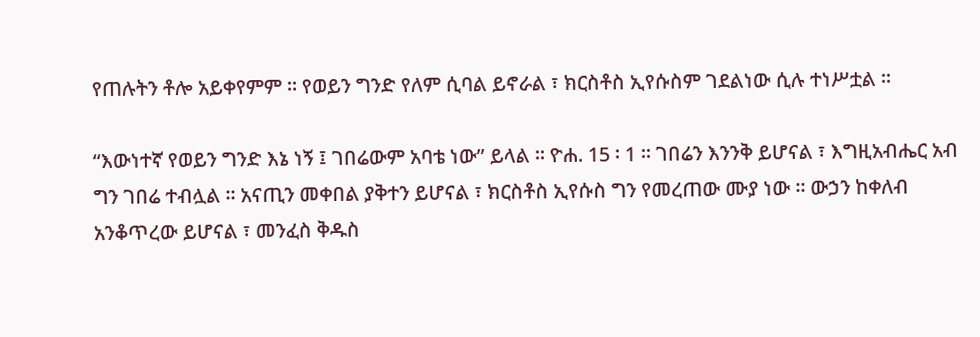የጠሉትን ቶሎ አይቀየምም ። የወይን ግንድ የለም ሲባል ይኖራል ፣ ክርስቶስ ኢየሱስም ገደልነው ሲሉ ተነሥቷል ።

“እውነተኛ የወይን ግንድ እኔ ነኝ ፤ ገበሬውም አባቴ ነው” ይላል ። ዮሐ. 15 ፡ 1 ። ገበሬን እንንቅ ይሆናል ፣ እግዚአብሔር አብ ግን ገበሬ ተብሏል ። አናጢን መቀበል ያቅተን ይሆናል ፣ ክርስቶስ ኢየሱስ ግን የመረጠው ሙያ ነው ። ውኃን ከቀለብ አንቆጥረው ይሆናል ፣ መንፈስ ቅዱስ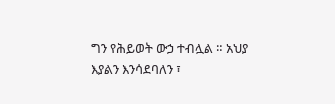ግን የሕይወት ውኃ ተብሏል ። አህያ እያልን እንሳደባለን ፣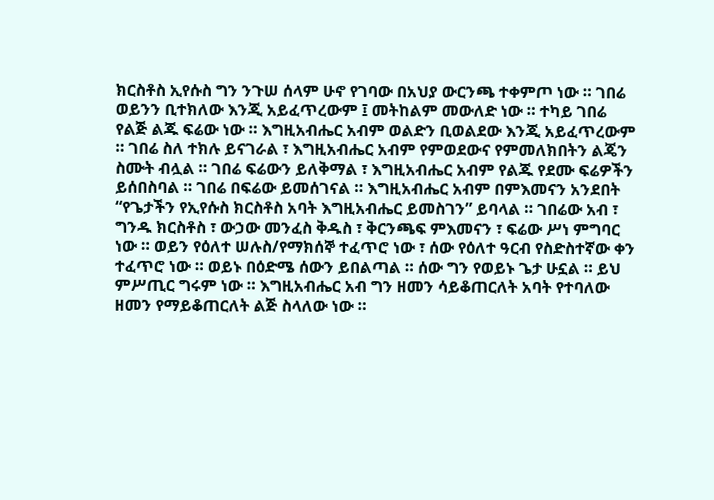ክርስቶስ ኢየሱስ ግን ንጉሠ ሰላም ሁኖ የገባው በአህያ ውርንጫ ተቀምጦ ነው ። ገበሬ ወይንን ቢተክለው እንጂ አይፈጥረውም ፤ መትከልም መውለድ ነው ። ተካይ ገበሬ የልጅ ልጁ ፍሬው ነው ። እግዚአብሔር አብም ወልድን ቢወልደው እንጂ አይፈጥረውም ። ገበሬ ስለ ተክሉ ይናገራል ፣ እግዚአብሔር አብም የምወደውና የምመለክበትን ልጄን ስሙት ብሏል ። ገበሬ ፍሬውን ይለቅማል ፣ እግዚአብሔር አብም የልጁ የደሙ ፍሬዎችን ይሰበስባል ። ገበሬ በፍሬው ይመሰገናል ። እግዚአብሔር አብም በምእመናን አንደበት “የጌታችን የኢየሱስ ክርስቶስ አባት እግዚአብሔር ይመስገን” ይባላል ። ገበሬው አብ ፣ ግንዱ ክርስቶስ ፣ ውኃው መንፈስ ቅዱስ ፣ ቅርንጫፍ ምእመናን ፣ ፍሬው ሥነ ምግባር ነው ። ወይን የዕለተ ሠሉስ/የማክሰኞ ተፈጥሮ ነው ፣ ሰው የዕለተ ዓርብ የስድስተኛው ቀን ተፈጥሮ ነው ። ወይኑ በዕድሜ ሰውን ይበልጣል ። ሰው ግን የወይኑ ጌታ ሁኗል ። ይህ ምሥጢር ግሩም ነው ። እግዚአብሔር አብ ግን ዘመን ሳይቆጠርለት አባት የተባለው ዘመን የማይቆጠርለት ልጅ ስላለው ነው ።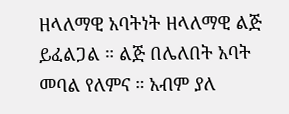ዘላለማዊ አባትነት ዘላለማዊ ልጅ ይፈልጋል ። ልጅ በሌለበት አባት መባል የለምና ። አብም ያለ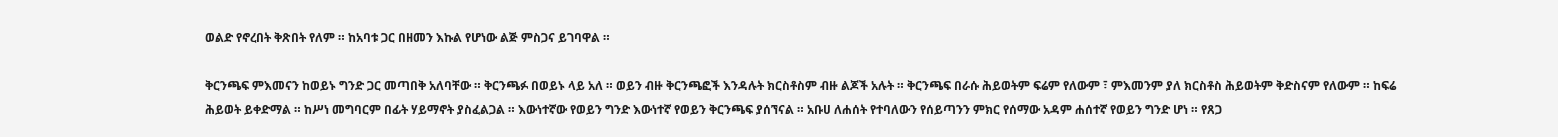ወልድ የኖረበት ቅጽበት የለም ። ከአባቱ ጋር በዘመን እኩል የሆነው ልጅ ምስጋና ይገባዋል ።

ቅርንጫፍ ምእመናን ከወይኑ ግንድ ጋር መጣበቅ አለባቸው ። ቅርንጫፉ በወይኑ ላይ አለ ። ወይን ብዙ ቅርንጫፎች እንዳሉት ክርስቶስም ብዙ ልጆች አሉት ። ቅርንጫፍ በራሱ ሕይወትም ፍሬም የለውም ፣ ምእመንም ያለ ክርስቶስ ሕይወትም ቅድስናም የለውም ። ከፍሬ ሕይወት ይቀድማል ። ከሥነ መግባርም በፊት ሃይማኖት ያስፈልጋል ። እውነተኛው የወይን ግንድ እውነተኛ የወይን ቅርንጫፍ ያሰኘናል ። አቡሀ ለሐሰት የተባለውን የሰይጣንን ምክር የሰማው አዳም ሐሰተኛ የወይን ግንድ ሆነ ። የጸጋ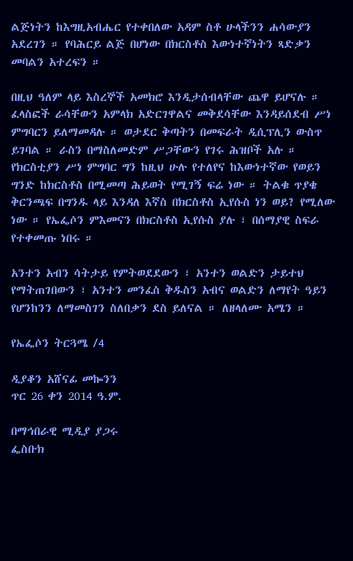ልጅነትን ከእግዚአብሔር የተቀበለው አዳም ስቶ ሁላችንን ሐሳውያን አደረገን ። የባሕርይ ልጅ በሆነው በክርስቶስ እውነተኛነትን ጻድቃን መባልን አተረፍን ።

በዚህ ዓለም ላይ እስረኞች አመክሮ እንዲታሰብላቸው ጨዋ ይሆናሉ ። ፈላስፎች ራሳቸውን አምላክ አድርገዋልና መቅደሳቸው እንዳይሰደብ ሥነ ምግባርን ይለማመዳሉ ። ወታደር ቅጣትን በመፍራት ዲሲፕሊን ውስጥ ይገባል ። ራስን በማስለመድም ሥጋቸውን የገሩ ሕዝቦች አሉ ። የክርስቲያን ሥነ ምግባር ግን ከዚህ ሁሉ የተለየና ከእውነተኛው የወይን ግንድ ከክርስቶስ በሚመጣ ሕይወት የሚገኝ ፍሬ ነው ። ትልቁ ጥያቄ ቅርንጫፍ በግንዱ ላይ እንዳለ እኛስ በክርስቶስ ኢየሱስ ነን ወይ? የሚለው ነው ። የኤፌሶን ምእመናን በክርስቶስ ኢየሱስ ያሉ ፣ በሰማያዊ ስፍራ የተቀመጡ ነበሩ ።

አንተን አብን ሳትታይ የምትወደደውን ፣ አንተን ወልድን ታይተህ የማትጠገበውን ፣ አንተን መንፈስ ቅዱስን አብና ወልድን ለማየት ዓይን የሆንከንን ለማመስገን ስለበቃን ደስ ይለናል ። ለዘላለሙ አሜን ።

የኤፌሶን ትርጓሜ /4

ዲያቆን አሸናፊ መኰንን
ጥር 26 ቀን 2014 ዓ.ም.

በማኅበራዊ ሚዲያ ያጋሩ
ፌስቡክ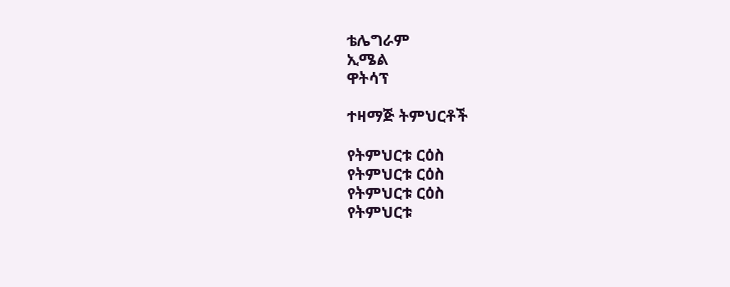ቴሌግራም
ኢሜል
ዋትሳፕ

ተዛማጅ ትምህርቶች

የትምህርቱ ርዕስ
የትምህርቱ ርዕስ
የትምህርቱ ርዕስ
የትምህርቱ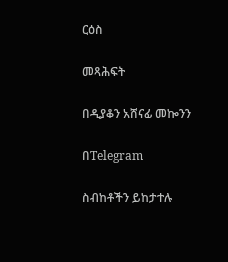ርዕስ

መጻሕፍት

በዲያቆን አሸናፊ መኰንን

በTelegram

ስብከቶችን ይከታተሉ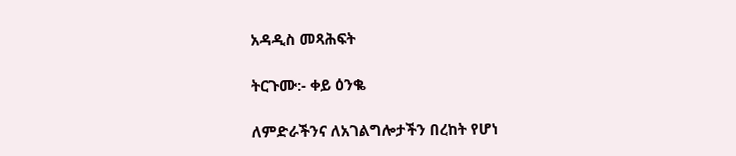አዳዲስ መጻሕፍት

ትርጉሙ:- ቀይ ዕንቈ

ለምድራችንና ለአገልግሎታችን በረከት የሆነ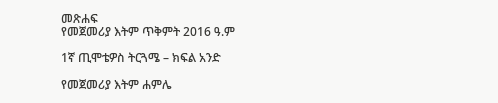መጽሐፍ
የመጀመሪያ እትም ጥቅምት 2016 ዓ.ም

1ኛ ጢሞቴዎስ ትርጓሜ – ክፍል አንድ

የመጀመሪያ እትም ሐምሌ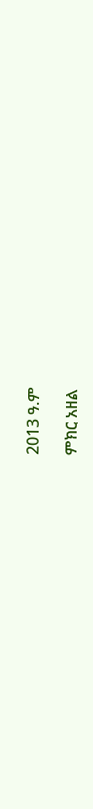2013 ዓ.ም

ምክር አዘል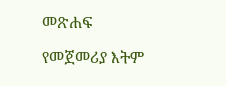መጽሐፍ

የመጀመሪያ እትም